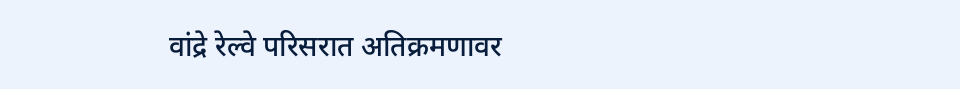वांद्रे रेल्वे परिसरात अतिक्रमणावर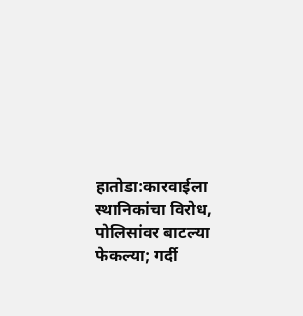हातोडा:कारवाईला स्थानिकांचा विरोध, पोलिसांवर बाटल्या फेकल्या; गर्दी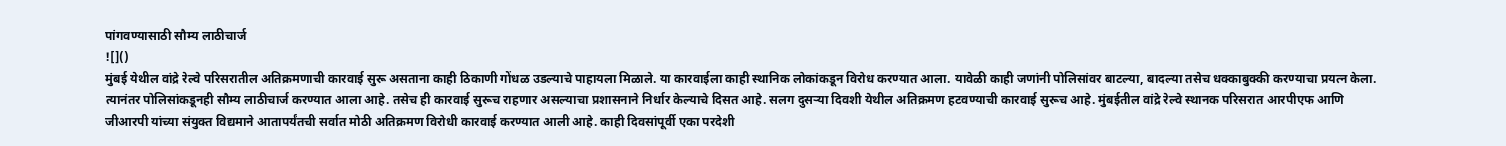पांगवण्यासाठी सौम्य लाठीचार्ज
![]()
मुंबई येथील वांद्रे रेल्वे परिसरातील अतिक्रमणाची कारवाई सुरू असताना काही ठिकाणी गोंधळ उडल्याचे पाहायला मिळाले. या कारवाईला काही स्थानिक लोकांकडून विरोध करण्यात आला. यावेळी काही जणांनी पोलिसांवर बाटल्या, बादल्या तसेच धक्काबुक्की करण्याचा प्रयत्न केला. त्यानंतर पोलिसांकडूनही सौम्य लाठीचार्ज करण्यात आला आहे. तसेच ही कारवाई सुरूच राहणार असल्याचा प्रशासनाने निर्धार केल्याचे दिसत आहे. सलग दुसऱ्या दिवशी येथील अतिक्रमण हटवण्याची कारवाई सुरूच आहे. मुंबईतील वांद्रे रेल्वे स्थानक परिसरात आरपीएफ आणि जीआरपी यांच्या संयुक्त विद्यमाने आतापर्यंतची सर्वात मोठी अतिक्रमण विरोधी कारवाई करण्यात आली आहे. काही दिवसांपूर्वी एका परदेशी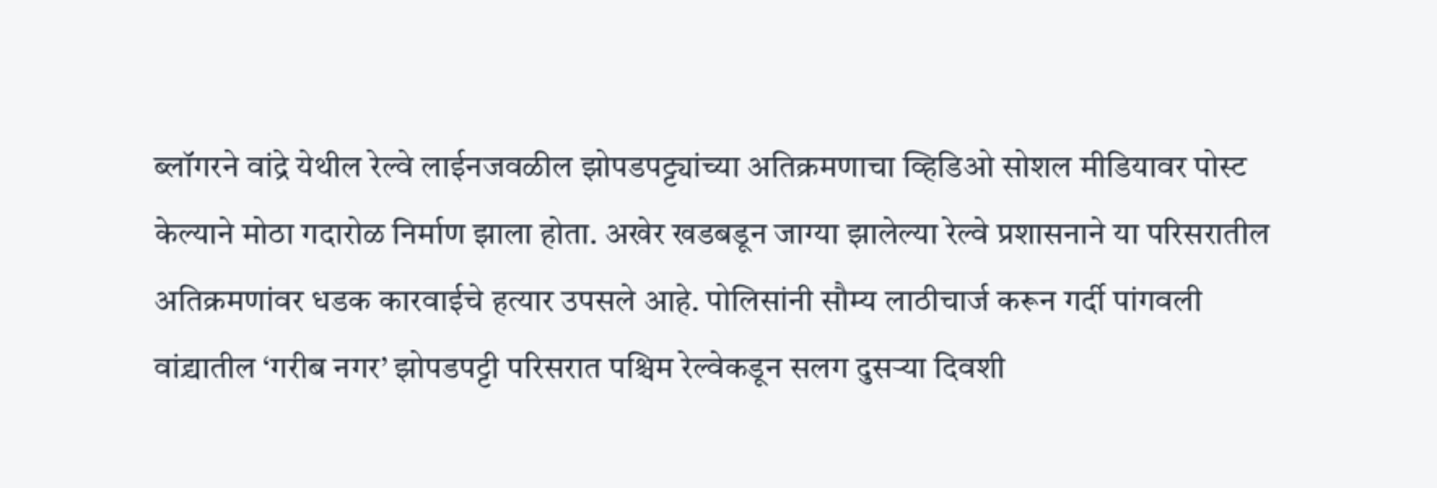ब्लॉगरने वांद्रे येथील रेल्वे लाईनजवळील झोपडपट्ट्यांच्या अतिक्रमणाचा व्हिडिओ सोशल मीडियावर पोस्ट केल्याने मोठा गदारोळ निर्माण झाला होता. अखेर खडबडून जाग्या झालेल्या रेल्वे प्रशासनाने या परिसरातील अतिक्रमणांवर धडक कारवाईचे हत्यार उपसले आहे. पोलिसांनी सौम्य लाठीचार्ज करून गर्दी पांगवली वांद्र्यातील ‘गरीब नगर’ झोपडपट्टी परिसरात पश्चिम रेल्वेकडून सलग दुसऱ्या दिवशी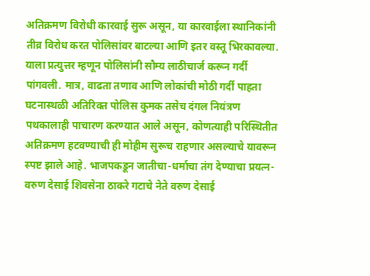अतिक्रमण विरोधी कारवाई सुरू असून, या कारवाईला स्थानिकांनी तीव्र विरोध करत पोलिसांवर बाटल्या आणि इतर वस्तू भिरकावल्या. याला प्रत्युत्तर म्हणून पोलिसांनी सौम्य लाठीचार्ज करून गर्दी पांगवली. मात्र, वाढता तणाव आणि लोकांची मोठी गर्दी पाहता घटनास्थळी अतिरिक्त पोलिस कुमक तसेच दंगल नियंत्रण पथकालाही पाचारण करण्यात आले असून, कोणत्याही परिस्थितीत अतिक्रमण हटवण्याची ही मोहीम सुरूच राहणार असल्याचे यावरून स्पष्ट झाले आहे. भाजपकडून जातीचा-धर्माचा तंग देण्याचा प्रयत्न- वरुण देसाई शिवसेना ठाकरे गटाचे नेते वरुण देसाई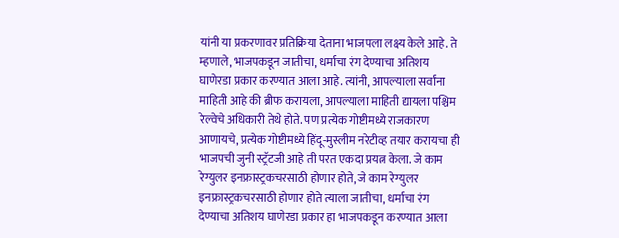यांनी या प्रकरणावर प्रतिक्रिया देताना भाजपला लक्ष्य केले आहे. ते म्हणाले, भाजपकडून जातीचा, धर्माचा रंग देण्याचा अतिशय घाणेरडा प्रकार करण्यात आला आहे. त्यांनी, आपल्याला सर्वांना माहिती आहे की ब्रीफ करायला, आपल्याला माहिती द्यायला पश्चिम रेल्वेचे अधिकारी तेथे होते. पण प्रत्येक गोष्टीमध्ये राजकारण आणायचे, प्रत्येक गोष्टीमध्ये हिंदू-मुस्लीम नरेटीव्ह तयार करायचा ही भाजपची जुनी स्ट्रॅटजी आहे ती परत एकदा प्रयत्न केला. जे काम रेग्युलर इनफ्रास्ट्रकचरसाठी होणार होते, जे काम रेग्युलर इनफ्रास्ट्रकचरसाठी होणार होते त्याला जातीचा, धर्माचा रंग देण्याचा अतिशय घाणेरडा प्रकार हा भाजपकडून करण्यात आला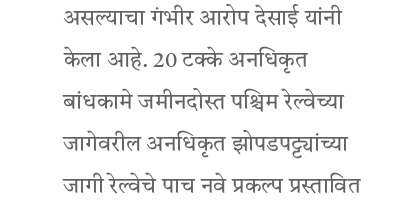असल्याचा गंभीर आरोप देसाई यांनी केला आहे. 20 टक्के अनधिकृत बांधकामे जमीनदोस्त पश्चिम रेल्वेच्या जागेवरील अनधिकृत झोपडपट्ट्यांच्या जागी रेल्वेचे पाच नवे प्रकल्प प्रस्तावित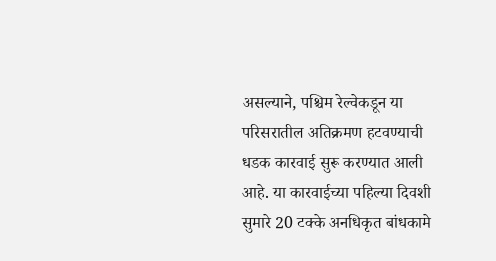असल्याने, पश्चिम रेल्वेकडून या परिसरातील अतिक्रमण हटवण्याची धडक कारवाई सुरू करण्यात आली आहे. या कारवाईच्या पहिल्या दिवशी सुमारे 20 टक्के अनधिकृत बांधकामे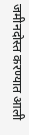जमीनदोस्त करण्यात आली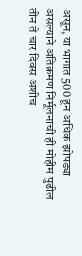असून, या भागात 500 हून अधिक झोपड्या असल्याने अतिक्रमण निर्मूलनाची ही मोहीम पुढील तीन ते चार दिवस अशीच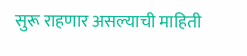सुरू राहणार असल्याची माहिती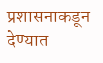प्रशासनाकडून देण्यात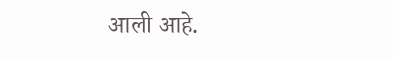आली आहे.